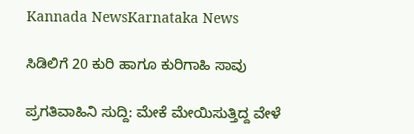Kannada NewsKarnataka News

ಸಿಡಿಲಿಗೆ 20 ಕುರಿ ಹಾಗೂ ಕುರಿಗಾಹಿ ಸಾವು

ಪ್ರಗತಿವಾಹಿನಿ ಸುದ್ದಿ: ಮೇಕೆ ಮೇಯಿಸುತ್ತಿದ್ದ ವೇಳೆ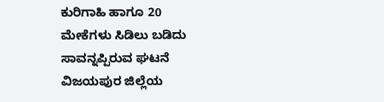ಕುರಿಗಾಹಿ ಹಾಗೂ 20 ಮೇಕೆಗಳು ಸಿಡಿಲು ಬಡಿದು ಸಾವನ್ನಪ್ಪಿರುವ ಘಟನೆ ವಿಜಯಪುರ ಜಿಲ್ಲೆಯ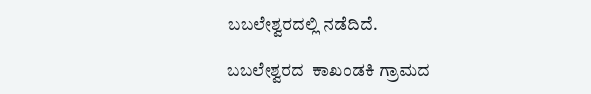ಬಬಲೇಶ್ವರದಲ್ಲಿ ನಡೆದಿದೆ.

ಬಬಲೇಶ್ವರದ  ಕಾಖಂಡಕಿ ಗ್ರಾಮದ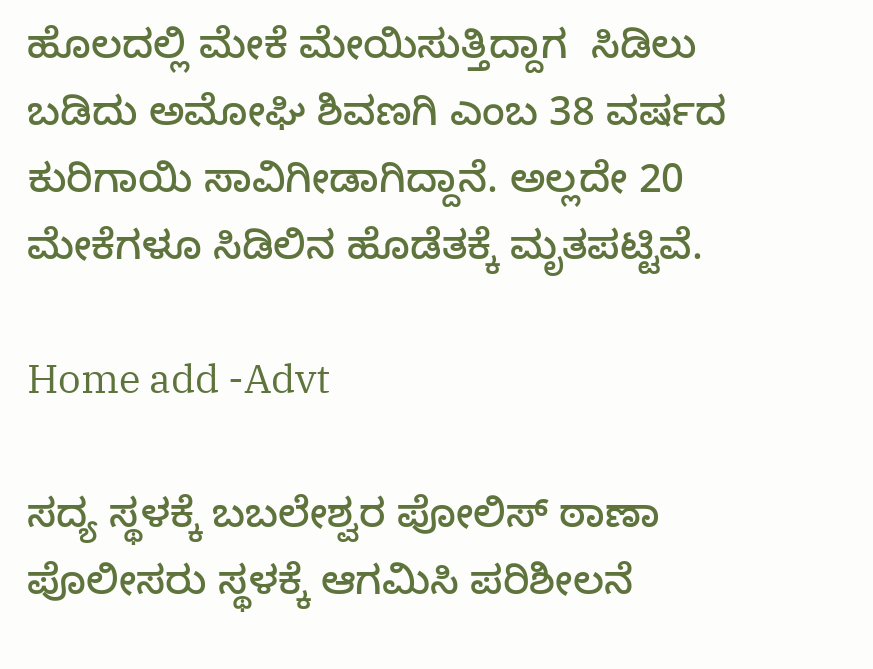ಹೊಲದಲ್ಲಿ ಮೇಕೆ ಮೇಯಿಸುತ್ತಿದ್ದಾಗ  ಸಿಡಿಲು ಬಡಿದು ಅಮೋಘಿ ಶಿವಣಗಿ ಎಂಬ 38 ವರ್ಷದ ಕುರಿಗಾಯಿ ಸಾವಿಗೀಡಾಗಿದ್ದಾನೆ. ಅಲ್ಲದೇ 20 ಮೇಕೆಗಳೂ ಸಿಡಿಲಿನ ಹೊಡೆತಕ್ಕೆ ಮೃತಪಟ್ಟಿವೆ.

Home add -Advt

ಸದ್ಯ ಸ್ಥಳಕ್ಕೆ ಬಬಲೇಶ್ವರ ಪೋಲಿಸ್ ಠಾಣಾ ಪೊಲೀಸರು ಸ್ಥಳಕ್ಕೆ ಆಗಮಿಸಿ ಪರಿಶೀಲನೆ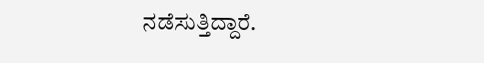ನಡೆಸುತ್ತಿದ್ದಾರೆ.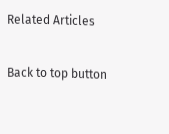Related Articles

Back to top button